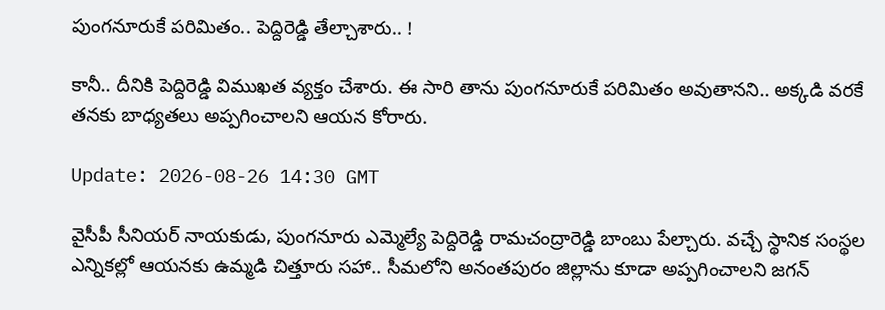పుంగ‌నూరుకే ప‌రిమితం.. పెద్దిరెడ్డి తేల్చాశారు.. !

కానీ.. దీనికి పెద్దిరెడ్డి విముఖ‌త వ్య‌క్తం చేశారు. ఈ సారి తాను పుంగ‌నూరుకే ప‌రిమితం అవుతాన‌ని.. అక్క‌డి వ‌రకే త‌న‌కు బాధ్య‌త‌లు అప్ప‌గించాల‌ని ఆయ‌న కోరారు.

Update: 2026-08-26 14:30 GMT

వైసీపీ సీనియ‌ర్ నాయ‌కుడు, పుంగ‌నూరు ఎమ్మెల్యే పెద్దిరెడ్డి రామ‌చంద్రారెడ్డి బాంబు పేల్చారు. వ‌చ్చే స్థానిక సంస్థల ఎన్నిక‌ల్లో ఆయ‌న‌కు ఉమ్మ‌డి చిత్తూరు స‌హా.. సీమ‌లోని అనంత‌పురం జిల్లాను కూడా అప్ప‌గించాల‌ని జ‌గ‌న్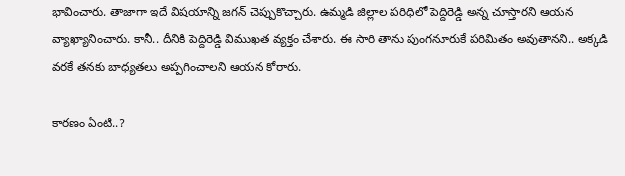భావించారు. తాజాగా ఇదే విష‌యాన్ని జ‌గ‌న్ చెప్పుకొచ్చారు. ఉమ్మ‌డి జిల్లాల ప‌రిధిలో పెద్దిరెడ్డి అన్న చూస్తార‌ని ఆయ‌న వ్యాఖ్యానించారు. కానీ.. దీనికి పెద్దిరెడ్డి విముఖ‌త వ్య‌క్తం చేశారు. ఈ సారి తాను పుంగ‌నూరుకే ప‌రిమితం అవుతాన‌ని.. అక్క‌డి వ‌రకే త‌న‌కు బాధ్య‌త‌లు అప్ప‌గించాల‌ని ఆయ‌న కోరారు.

కార‌ణం ఏంటి..?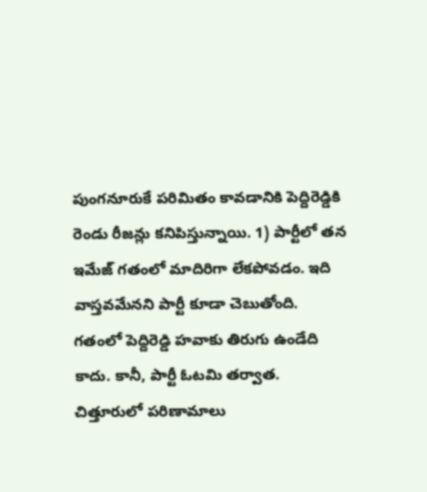పుంగ‌నూరుకే ప‌రిమితం కావ‌డానికి పెద్దిరెడ్డికి రెండు రీజ‌న్లు క‌నిపిస్తున్నాయి. 1) పార్టీలో త‌న ఇమేజ్ గ‌తంలో మాదిరిగా లేక‌పోవ‌డం. ఇది వాస్త‌వ‌మేన‌ని పార్టీ కూడా చెబుతోంది. గ‌తంలో పెద్దిరెడ్డి హ‌వాకు తిరుగు ఉండేది కాదు. కానీ, పార్టీ ఓట‌మి త‌ర్వాత‌. చిత్తూరులో ప‌రిణామాలు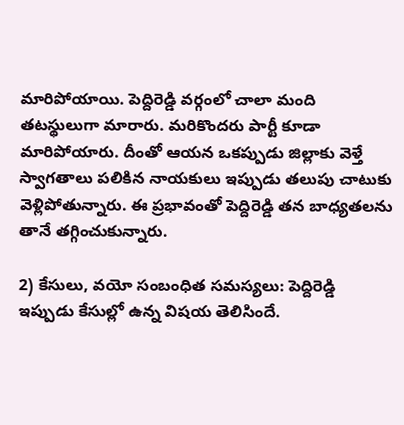మారిపోయాయి. పెద్దిరెడ్డి వ‌ర్గంలో చాలా మంది త‌ట‌స్థులుగా మారారు. మ‌రికొంద‌రు పార్టీ కూడా మారిపోయారు. దీంతో ఆయ‌న ఒక‌ప్పుడు జిల్లాకు వెళ్తే స్వాగ‌తాలు ప‌లికిన నాయ‌కులు ఇప్పుడు త‌లుపు చాటుకు వెళ్లిపోతున్నారు. ఈ ప్ర‌భావంతో పెద్దిరెడ్డి త‌న బాధ్య‌త‌ల‌ను తానే త‌గ్గించుకున్నారు.

2) కేసులు, వ‌యో సంబంధిత స‌మ‌స్య‌లు: పెద్దిరెడ్డి ఇప్పుడు కేసుల్లో ఉన్న విష‌య తెలిసిందే.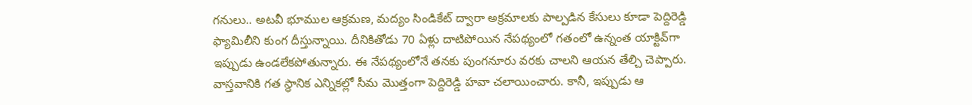గ‌నులు.. అట‌వీ భూముల ఆక్ర‌మ‌ణ‌, మ‌ద్యం సిండికేట్ ద్వారా అక్ర‌మాలకు పాల్ప‌డిన‌ కేసులు కూడా పెద్దిరెడ్డి ఫ్యామిలీని కుంగ దీస్తున్నాయి. దీనికితోడు 70 ఏళ్లు దాటిపోయిన నేప‌థ్యంలో గ‌తంలో ఉన్నంత యాక్టివ్‌గా ఇప్పుడు ఉండ‌లేకపోతున్నారు. ఈ నేప‌థ్యంలోనే త‌న‌కు పుంగ‌నూరు వ‌ర‌కు చాల‌ని ఆయ‌న తేల్చి చెప్పారు. వాస్తవానికి గ‌త స్థానిక ఎన్నిక‌ల్లో సీమ మొత్తంగా పెద్దిరెడ్డి హ‌వా చ‌లాయించారు. కానీ, ఇప్పుడు ఆ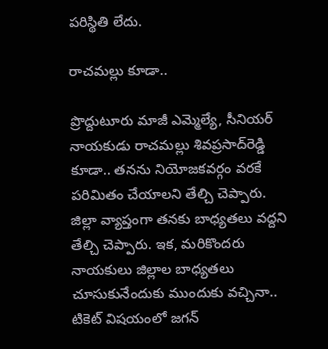ప‌రిస్థితి లేదు.

రాచ‌మ‌ల్లు కూడా..

ప్రొద్దుటూరు మాజీ ఎమ్మెల్యే, సీనియ‌ర్ నాయ‌కుడు రాచ‌మ‌ల్లు శివ‌ప్ర‌సాద్‌రెడ్డి కూడా.. త‌న‌ను నియోజ‌క‌వ‌ర్గం వ‌ర‌కే ప‌రిమితం చేయాల‌ని తేల్చి చెప్పారు. జిల్లా వ్యాప్తంగా త‌న‌కు బాధ్య‌త‌లు వ‌ద్ద‌ని తేల్చి చెప్పారు. ఇక‌, మ‌రికొంద‌రు నాయ‌కులు జిల్లాల బాధ్య‌త‌లు చూసుకునేందుకు ముందుకు వ‌చ్చినా.. టికెట్ విష‌యంలో జ‌గ‌న్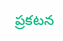ప్ర‌క‌ట‌న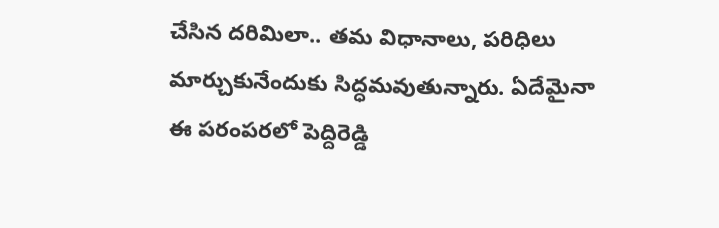చేసిన ద‌రిమిలా.. త‌మ విధానాలు, ప‌రిధిలు మార్చుకునేందుకు సిద్ధ‌మ‌వుతున్నారు. ఏదేమైనా ఈ ప‌రంప‌ర‌లో పెద్దిరెడ్డి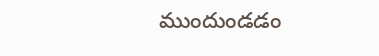ముందుండ‌డం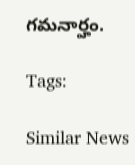గ‌మ‌నార్హం.

Tags:

Similar News